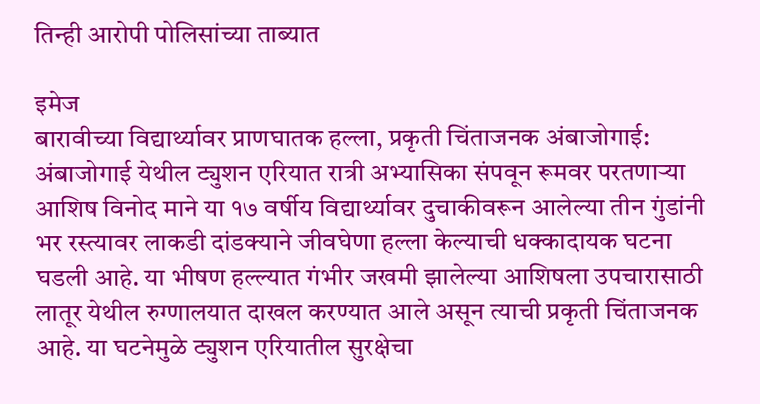तिन्ही आरोपी पोलिसांच्या ताब्यात

इमेज
बारावीच्या विद्यार्थ्यावर प्राणघातक हल्ला, प्रकृती चिंताजनक अंबाजोगाई: अंबाजोगाई येथील ट्युशन एरियात रात्री अभ्यासिका संपवून रूमवर परतणाऱ्या आशिष विनोद माने या १७ वर्षीय विद्यार्थ्यावर दुचाकीवरून आलेल्या तीन गुंडांनी भर रस्त्यावर लाकडी दांडक्याने जीवघेणा हल्ला केल्याची धक्कादायक घटना घडली आहे. या भीषण हल्ल्यात गंभीर जखमी झालेल्या आशिषला उपचारासाठी लातूर येथील रुग्णालयात दाखल करण्यात आले असून त्याची प्रकृती चिंताजनक आहे. या घटनेमुळे ट्युशन एरियातील सुरक्षेचा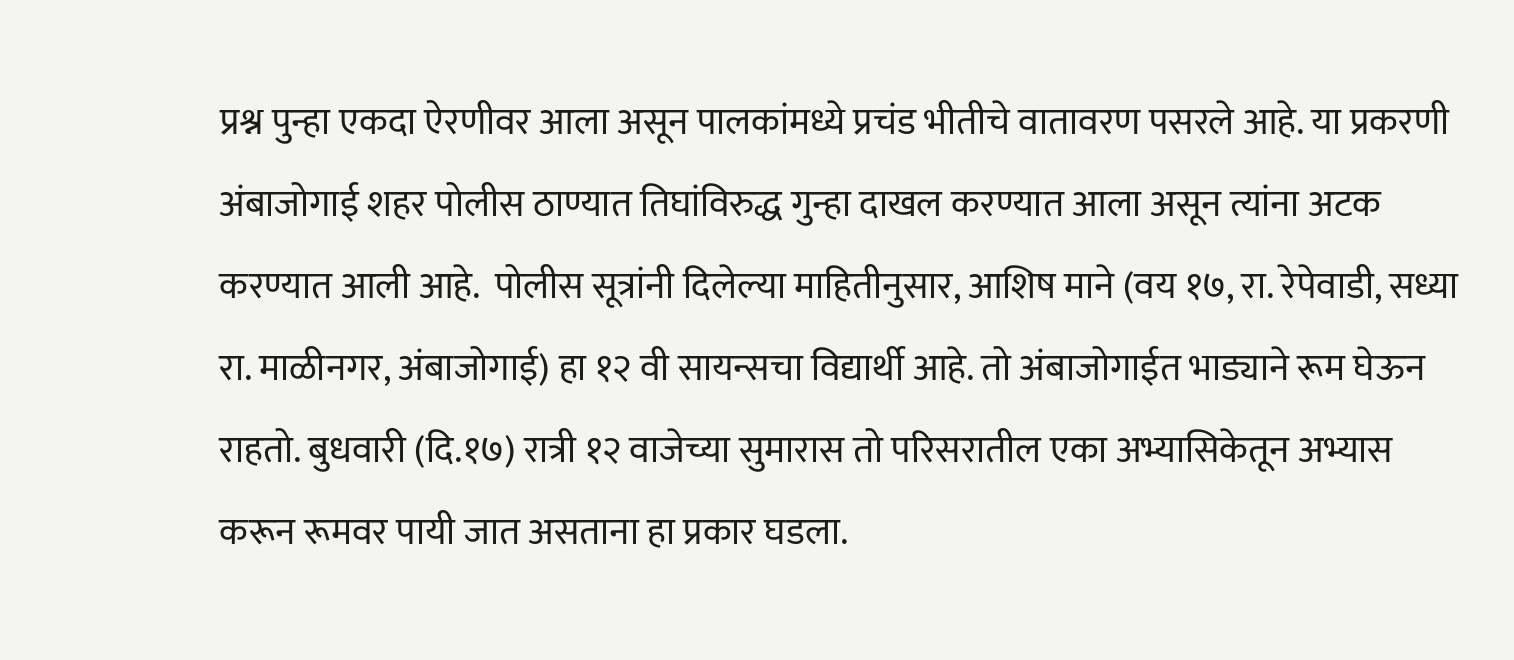प्रश्न पुन्हा एकदा ऐरणीवर आला असून पालकांमध्ये प्रचंड भीतीचे वातावरण पसरले आहे. या प्रकरणी अंबाजोगाई शहर पोलीस ठाण्यात तिघांविरुद्ध गुन्हा दाखल करण्यात आला असून त्यांना अटक करण्यात आली आहे.  पोलीस सूत्रांनी दिलेल्या माहितीनुसार, आशिष माने (वय १७, रा. रेपेवाडी, सध्या रा. माळीनगर, अंबाजोगाई) हा १२ वी सायन्सचा विद्यार्थी आहे. तो अंबाजोगाईत भाड्याने रूम घेऊन राहतो. बुधवारी (दि.१७) रात्री १२ वाजेच्या सुमारास तो परिसरातील एका अभ्यासिकेतून अभ्यास करून रूमवर पायी जात असताना हा प्रकार घडला.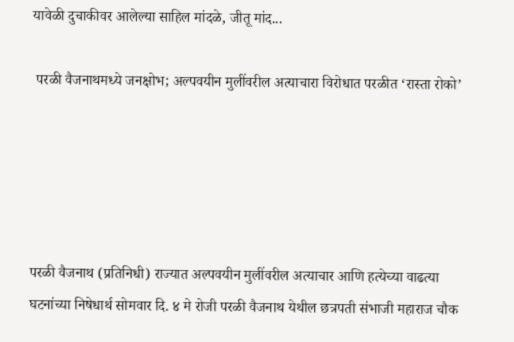यावेळी दुचाकीवर आलेल्या साहिल मांदळे, जीतू मांद...

 परळी वैजनाथमध्ये जनक्षोभ; अल्पवयीन मुलींवरील अत्याचारा विरोधात परळीत ‘रास्ता रोको’





परळी वैजनाथ (प्रतिनिधी) राज्यात अल्पवयीन मुलींवरील अत्याचार आणि हत्येच्या वाढत्या घटनांच्या निषेधार्थ सोमवार दि. ४ मे रोजी परळी वैजनाथ येथील छत्रपती संभाजी महाराज चौक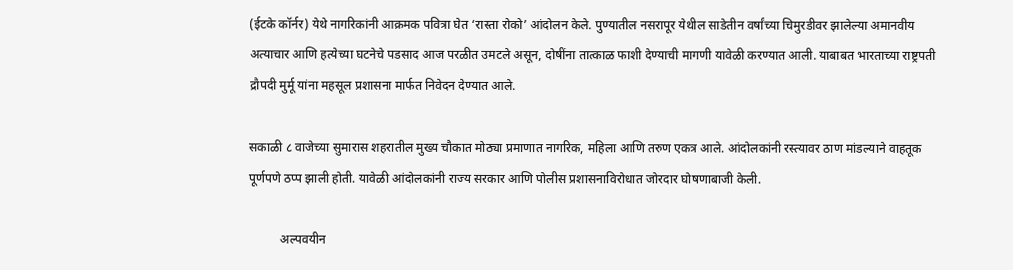(ईटके कॉर्नर) येथे नागरिकांनी आक्रमक पवित्रा घेत ‘रास्ता रोको’ आंदोलन केले. पुण्यातील नसरापूर येथील साडेतीन वर्षांच्या चिमुरडीवर झालेल्या अमानवीय अत्याचार आणि हत्येच्या घटनेचे पडसाद आज परळीत उमटले असून, दोषींना तात्काळ फाशी देण्याची मागणी यावेळी करण्यात आली. याबाबत भारताच्या राष्ट्रपती द्रौपदी मुर्मू यांना महसूल प्रशासना मार्फत निवेदन देण्यात आले.

सकाळी ८ वाजेच्या सुमारास शहरातील मुख्य चौकात मोठ्या प्रमाणात नागरिक, महिला आणि तरुण एकत्र आले. आंदोलकांनी रस्त्यावर ठाण मांडल्याने वाहतूक पूर्णपणे ठप्प झाली होती. यावेळी आंदोलकांनी राज्य सरकार आणि पोलीस प्रशासनाविरोधात जोरदार घोषणाबाजी केली.

          अल्पवयीन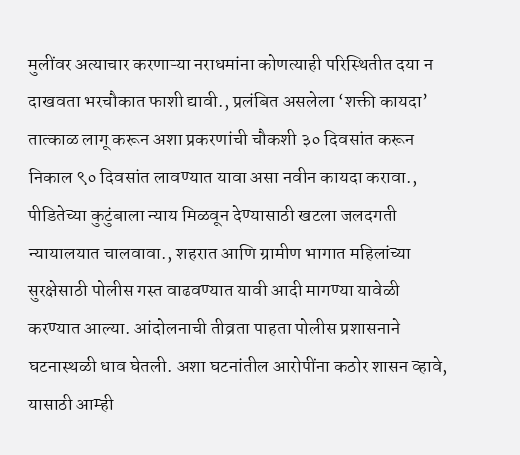मुलींवर अत्याचार करणाऱ्या नराधमांना कोणत्याही परिस्थितीत दया न दाखवता भरचौकात फाशी द्यावी., प्रलंबित असलेला ‘शक्ती कायदा’ तात्काळ लागू करून अशा प्रकरणांची चौकशी ३० दिवसांत करून निकाल ९० दिवसांत लावण्यात यावा असा नवीन कायदा करावा., पीडितेच्या कुटुंबाला न्याय मिळवून देण्यासाठी खटला जलदगती न्यायालयात चालवावा., शहरात आणि ग्रामीण भागात महिलांच्या सुरक्षेसाठी पोलीस गस्त वाढवण्यात यावी आदी मागण्या यावेळी करण्यात आल्या. आंदोलनाची तीव्रता पाहता पोलीस प्रशासनाने घटनास्थळी धाव घेतली. अशा घटनांतील आरोपींना कठोर शासन व्हावे, यासाठी आम्ही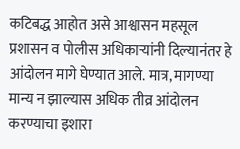कटिबद्ध आहोत असे आश्वासन महसूल प्रशासन व पोलीस अधिकाऱ्यांनी दिल्यानंतर हे आंदोलन मागे घेण्यात आले. मात्र, मागण्या मान्य न झाल्यास अधिक तीव्र आंदोलन करण्याचा इशारा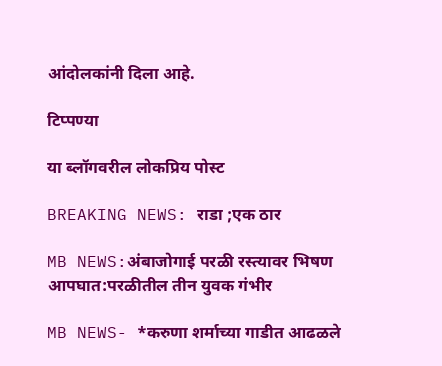आंदोलकांनी दिला आहे.

टिप्पण्या

या ब्लॉगवरील लोकप्रिय पोस्ट

BREAKING NEWS: राडा ;एक ठार

MB NEWS:अंबाजोगाई परळी रस्त्यावर भिषण आपघात:परळीतील तीन युवक गंभीर

MB NEWS- *करुणा शर्माच्या गाडीत आढळले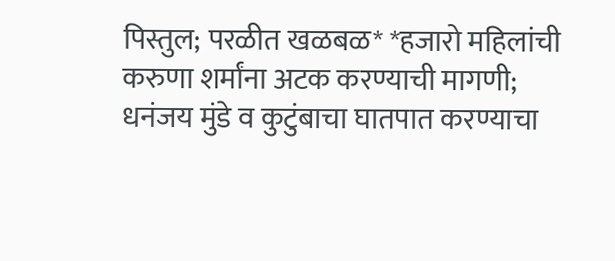पिस्तुल; परळीत खळबळ* *हजारो महिलांची करुणा शर्मांना अटक करण्याची मागणी; धनंजय मुंडे व कुटुंबाचा घातपात करण्याचा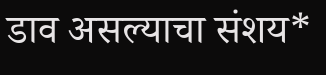डाव असल्याचा संशय*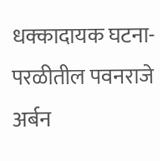धक्कादायक घटना-परळीतील पवनराजे अर्बन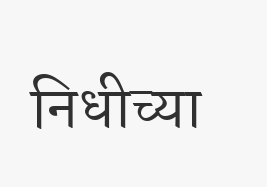निधीच्या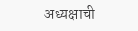अध्यक्षाची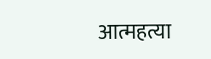आत्महत्या